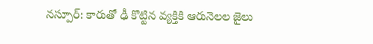నస్పూర్: కారుతో ఢీ కొట్టిన వ్యక్తికి ఆరునెలల జైలు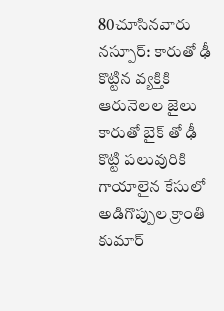80చూసినవారు
నస్పూర్: కారుతో ఢీ కొట్టిన వ్యక్తికి ఆరునెలల జైలు
కారుతో బైక్ తో ఢీ కొట్టి పలువురికి గాయాలైన కేసులో అడిగొప్పుల క్రాంతి కుమార్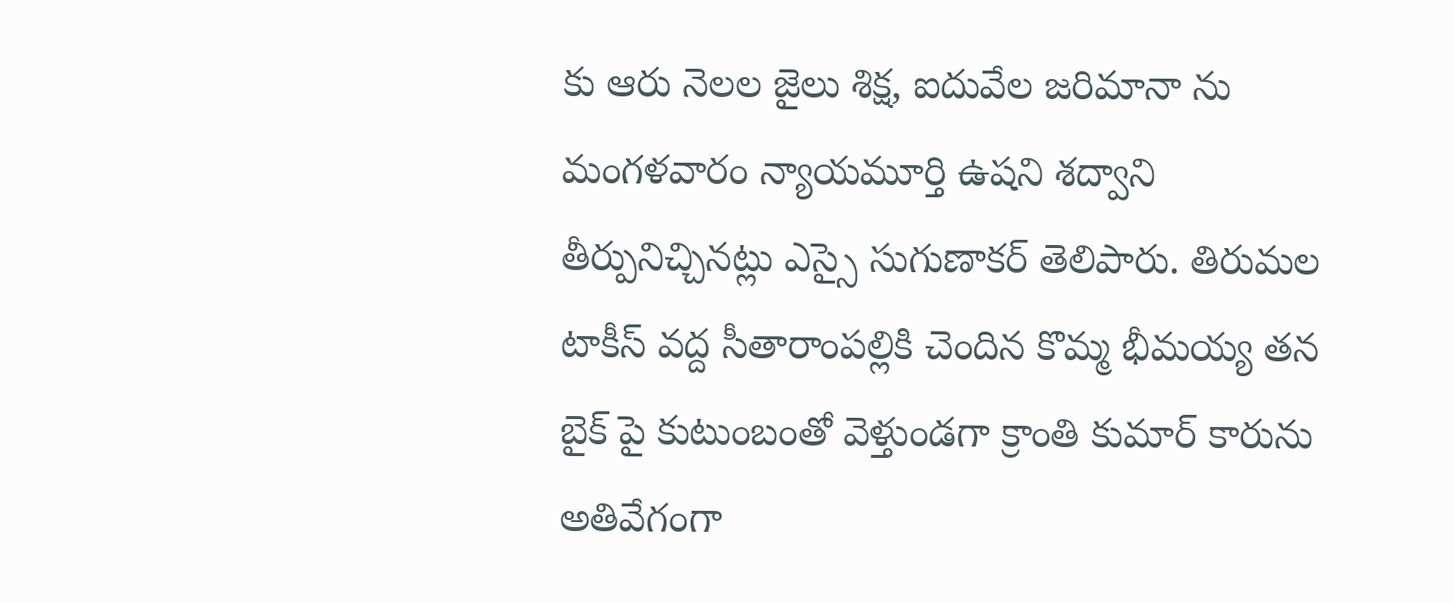కు ఆరు నెలల జైలు శిక్ష, ఐదువేల జరిమానా ను మంగళవారం న్యాయమూర్తి ఉషని శద్వాని తీర్పునిచ్చినట్లు ఎస్సై సుగుణాకర్ తెలిపారు. తిరుమల టాకీస్ వద్ద సీతారాంపల్లికి చెందిన కొమ్మ భీమయ్య తన బైక్ పై కుటుంబంతో వెళ్తుండగా క్రాంతి కుమార్ కారును అతివేగంగా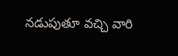నడుపుతూ వచ్చి వారి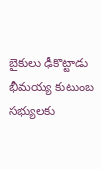బైకులు ఢీకొట్టాడు భీమయ్య కుటుంబ సభ్యులకు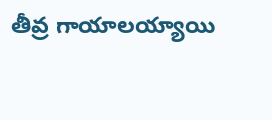తీవ్ర గాయాలయ్యాయి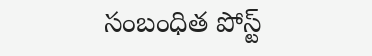సంబంధిత పోస్ట్